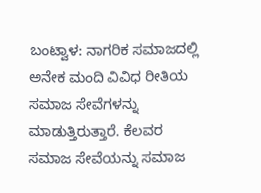ಬಂಟ್ವಾಳ: ನಾಗರಿಕ ಸಮಾಜದಲ್ಲಿ ಅನೇಕ ಮಂದಿ ವಿವಿಧ ರೀತಿಯ ಸಮಾಜ ಸೇವೆಗಳನ್ನು ಮಾಡುತ್ತಿರುತ್ತಾರೆ. ಕೆಲವರ ಸಮಾಜ ಸೇವೆಯನ್ನು ಸಮಾಜ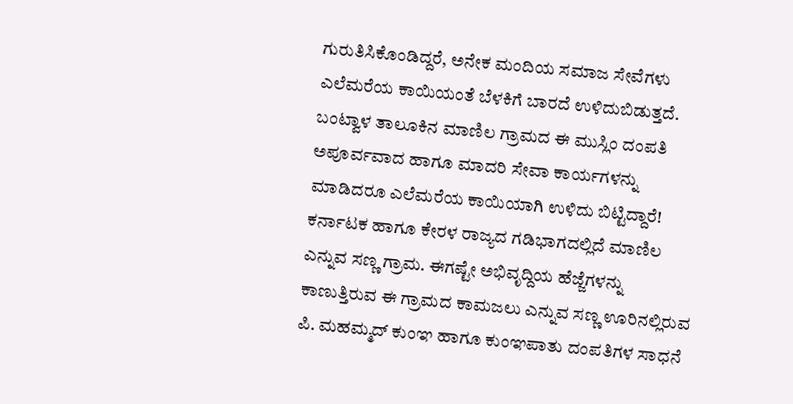ಗುರುತಿಸಿಕೊಂಡಿದ್ದರೆ, ಅನೇಕ ಮಂದಿಯ ಸಮಾಜ ಸೇವೆಗಳು ಎಲೆಮರೆಯ ಕಾಯಿಯಂತೆ ಬೆಳಕಿಗೆ ಬಾರದೆ ಉಳಿದುಬಿಡುತ್ತದೆ. ಬಂಟ್ವಾಳ ತಾಲೂಕಿನ ಮಾಣಿಲ ಗ್ರಾಮದ ಈ ಮುಸ್ಲಿಂ ದಂಪತಿ ಅಪೂರ್ವವಾದ ಹಾಗೂ ಮಾದರಿ ಸೇವಾ ಕಾರ್ಯಗಳನ್ನು ಮಾಡಿದರೂ ಎಲೆಮರೆಯ ಕಾಯಿಯಾಗಿ ಉಳಿದು ಬಿಟ್ಟಿದ್ದಾರೆ!
ಕರ್ನಾಟಕ ಹಾಗೂ ಕೇರಳ ರಾಜ್ಯದ ಗಡಿಭಾಗದಲ್ಲಿದೆ ಮಾಣಿಲ ಎನ್ನುವ ಸಣ್ಣ ಗ್ರಾಮ. ಈಗಷ್ಟೇ ಅಭಿವೃದ್ದಿಯ ಹೆಜ್ಜೆಗಳನ್ನು ಕಾಣುತ್ತಿರುವ ಈ ಗ್ರಾಮದ ಕಾಮಜಲು ಎನ್ನುವ ಸಣ್ಣ ಊರಿನಲ್ಲಿರುವ ಪಿ. ಮಹಮ್ಮದ್ ಕುಂಞ ಹಾಗೂ ಕುಂಞಪಾತು ದಂಪತಿಗಳ ಸಾಧನೆ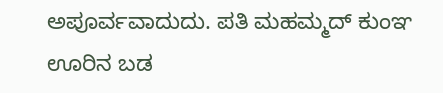ಅಪೂರ್ವವಾದುದು. ಪತಿ ಮಹಮ್ಮದ್ ಕುಂಞ ಊರಿನ ಬಡ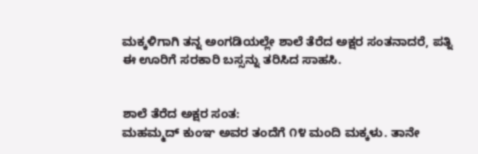ಮಕ್ಕಳಿಗಾಗಿ ತನ್ನ ಅಂಗಡಿಯಲ್ಲೇ ಶಾಲೆ ತೆರೆದ ಅಕ್ಷರ ಸಂತನಾದರೆ, ಪತ್ನಿ ಈ ಊರಿಗೆ ಸರಕಾರಿ ಬಸ್ಸನ್ನು ತರಿಸಿದ ಸಾಹಸಿ.


ಶಾಲೆ ತೆರೆದ ಅಕ್ಷರ ಸಂತ:
ಮಹಮ್ಮದ್ ಕುಂಞ ಅವರ ತಂದೆಗೆ ೧೪ ಮಂದಿ ಮಕ್ಕಳು. ತಾನೇ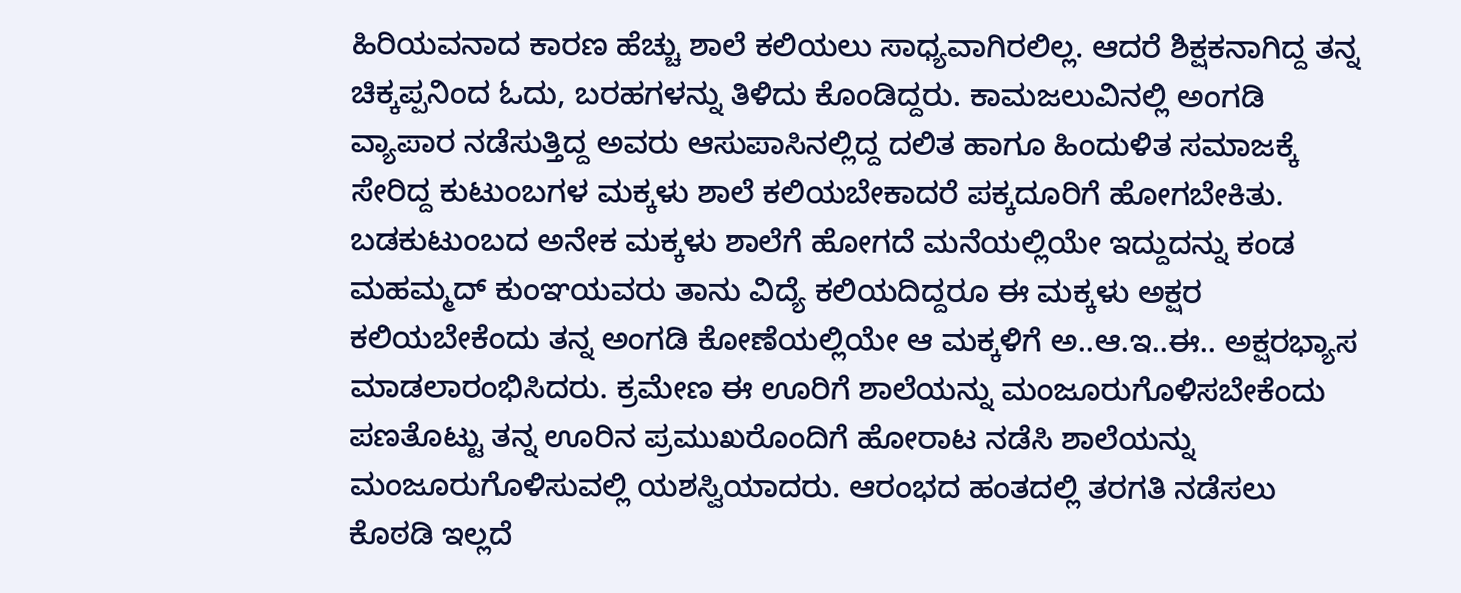ಹಿರಿಯವನಾದ ಕಾರಣ ಹೆಚ್ಚು ಶಾಲೆ ಕಲಿಯಲು ಸಾಧ್ಯವಾಗಿರಲಿಲ್ಲ. ಆದರೆ ಶಿಕ್ಷಕನಾಗಿದ್ದ ತನ್ನ ಚಿಕ್ಕಪ್ಪನಿಂದ ಓದು, ಬರಹಗಳನ್ನು ತಿಳಿದು ಕೊಂಡಿದ್ದರು. ಕಾಮಜಲುವಿನಲ್ಲಿ ಅಂಗಡಿ ವ್ಯಾಪಾರ ನಡೆಸುತ್ತಿದ್ದ ಅವರು ಆಸುಪಾಸಿನಲ್ಲಿದ್ದ ದಲಿತ ಹಾಗೂ ಹಿಂದುಳಿತ ಸಮಾಜಕ್ಕೆ ಸೇರಿದ್ದ ಕುಟುಂಬಗಳ ಮಕ್ಕಳು ಶಾಲೆ ಕಲಿಯಬೇಕಾದರೆ ಪಕ್ಕದೂರಿಗೆ ಹೋಗಬೇಕಿತು. ಬಡಕುಟುಂಬದ ಅನೇಕ ಮಕ್ಕಳು ಶಾಲೆಗೆ ಹೋಗದೆ ಮನೆಯಲ್ಲಿಯೇ ಇದ್ದುದನ್ನು ಕಂಡ ಮಹಮ್ಮದ್ ಕುಂಞಯವರು ತಾನು ವಿದ್ಯೆ ಕಲಿಯದಿದ್ದರೂ ಈ ಮಕ್ಕಳು ಅಕ್ಷರ ಕಲಿಯಬೇಕೆಂದು ತನ್ನ ಅಂಗಡಿ ಕೋಣೆಯಲ್ಲಿಯೇ ಆ ಮಕ್ಕಳಿಗೆ ಅ..ಆ.ಇ..ಈ.. ಅಕ್ಷರಭ್ಯಾಸ ಮಾಡಲಾರಂಭಿಸಿದರು. ಕ್ರಮೇಣ ಈ ಊರಿಗೆ ಶಾಲೆಯನ್ನು ಮಂಜೂರುಗೊಳಿಸಬೇಕೆಂದು ಪಣತೊಟ್ಟು ತನ್ನ ಊರಿನ ಪ್ರಮುಖರೊಂದಿಗೆ ಹೋರಾಟ ನಡೆಸಿ ಶಾಲೆಯನ್ನು ಮಂಜೂರುಗೊಳಿಸುವಲ್ಲಿ ಯಶಸ್ವಿಯಾದರು. ಆರಂಭದ ಹಂತದಲ್ಲಿ ತರಗತಿ ನಡೆಸಲು ಕೊಠಡಿ ಇಲ್ಲದೆ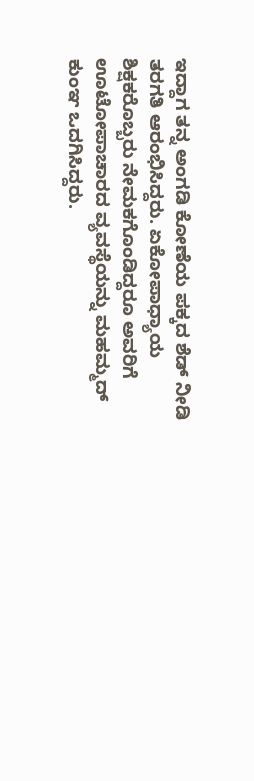ಇದ್ದಾಗ ತನ್ನ ಅಂಗಡಿ ಕೋಣೆಯ ಪಕ್ಕದ ಶೆಡ್ ನೀಡಿ ತರಗತಿ ಆರಂಭಿಸಿದ್ದರು. ಏಕೋಪಾಧ್ಯಾಯ ಶಿಕ್ಷಕರೊಬ್ಬರು ನೇಮಕಗೊಂಡಿದ್ದರೂ ಅವರಿಗೆ ಊಟೋಪಾಚಾರದ ವ್ಯವಸ್ಥೆಯನ್ನು ಮಹಮ್ಮದ್ ಕುಂಞ ಒದಗಿಸಿದ್ದರು.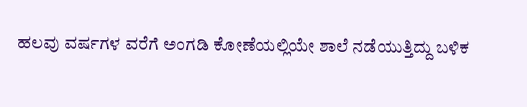ಹಲವು ವರ್ಷಗಳ ವರೆಗೆ ಅಂಗಡಿ ಕೋಣೆಯಲ್ಲಿಯೇ ಶಾಲೆ ನಡೆಯುತ್ತಿದ್ದು ಬಳಿಕ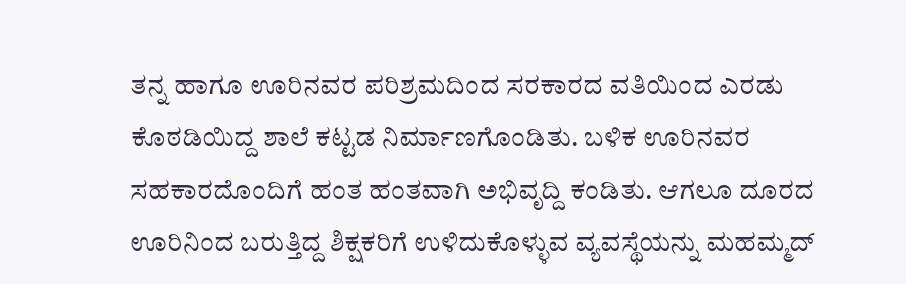ತನ್ನ ಹಾಗೂ ಊರಿನವರ ಪರಿಶ್ರಮದಿಂದ ಸರಕಾರದ ವತಿಯಿಂದ ಎರಡು ಕೊಠಡಿಯಿದ್ದ ಶಾಲೆ ಕಟ್ಟಡ ನಿರ್ಮಾಣಗೊಂಡಿತು. ಬಳಿಕ ಊರಿನವರ ಸಹಕಾರದೊಂದಿಗೆ ಹಂತ ಹಂತವಾಗಿ ಅಭಿವೃದ್ದಿ ಕಂಡಿತು. ಆಗಲೂ ದೂರದ ಊರಿನಿಂದ ಬರುತ್ತಿದ್ದ ಶಿಕ್ಷಕರಿಗೆ ಉಳಿದುಕೊಳ್ಳುವ ವ್ಯವಸ್ಥೆಯನ್ನು ಮಹಮ್ಮದ್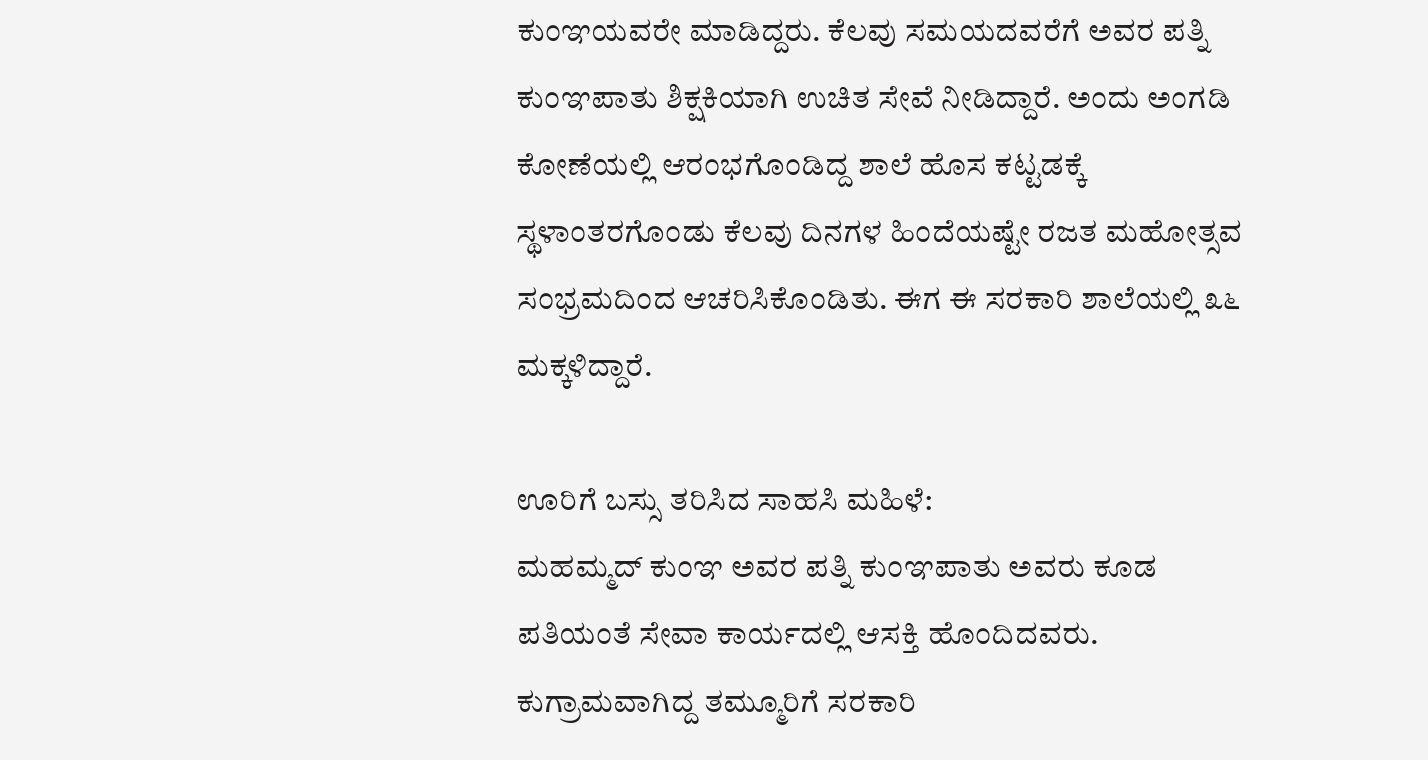ಕುಂಞಯವರೇ ಮಾಡಿದ್ದರು. ಕೆಲವು ಸಮಯದವರೆಗೆ ಅವರ ಪತ್ನಿ ಕುಂಞಪಾತು ಶಿಕ್ಷಕಿಯಾಗಿ ಉಚಿತ ಸೇವೆ ನೀಡಿದ್ದಾರೆ. ಅಂದು ಅಂಗಡಿ ಕೋಣೆಯಲ್ಲಿ ಆರಂಭಗೊಂಡಿದ್ದ ಶಾಲೆ ಹೊಸ ಕಟ್ಟಡಕ್ಕೆ ಸ್ಥಳಾಂತರಗೊಂಡು ಕೆಲವು ದಿನಗಳ ಹಿಂದೆಯಷ್ಟೇ ರಜತ ಮಹೋತ್ಸವ ಸಂಭ್ರಮದಿಂದ ಆಚರಿಸಿಕೊಂಡಿತು. ಈಗ ಈ ಸರಕಾರಿ ಶಾಲೆಯಲ್ಲಿ ೩೬ ಮಕ್ಕಳಿದ್ದಾರೆ.

ಊರಿಗೆ ಬಸ್ಸು ತರಿಸಿದ ಸಾಹಸಿ ಮಹಿಳೆ:
ಮಹಮ್ಮದ್ ಕುಂಞ ಅವರ ಪತ್ನಿ ಕುಂಞಪಾತು ಅವರು ಕೂಡ ಪತಿಯಂತೆ ಸೇವಾ ಕಾರ್ಯದಲ್ಲಿ ಆಸಕ್ತಿ ಹೊಂದಿದವರು. ಕುಗ್ರಾಮವಾಗಿದ್ದ ತಮ್ಮೂರಿಗೆ ಸರಕಾರಿ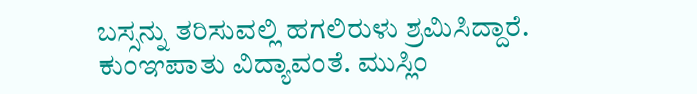ಬಸ್ಸನ್ನು ತರಿಸುವಲ್ಲಿ ಹಗಲಿರುಳು ಶ್ರಮಿಸಿದ್ದಾರೆ.
ಕುಂಞಪಾತು ವಿದ್ಯಾವಂತೆ. ಮುಸ್ಲಿಂ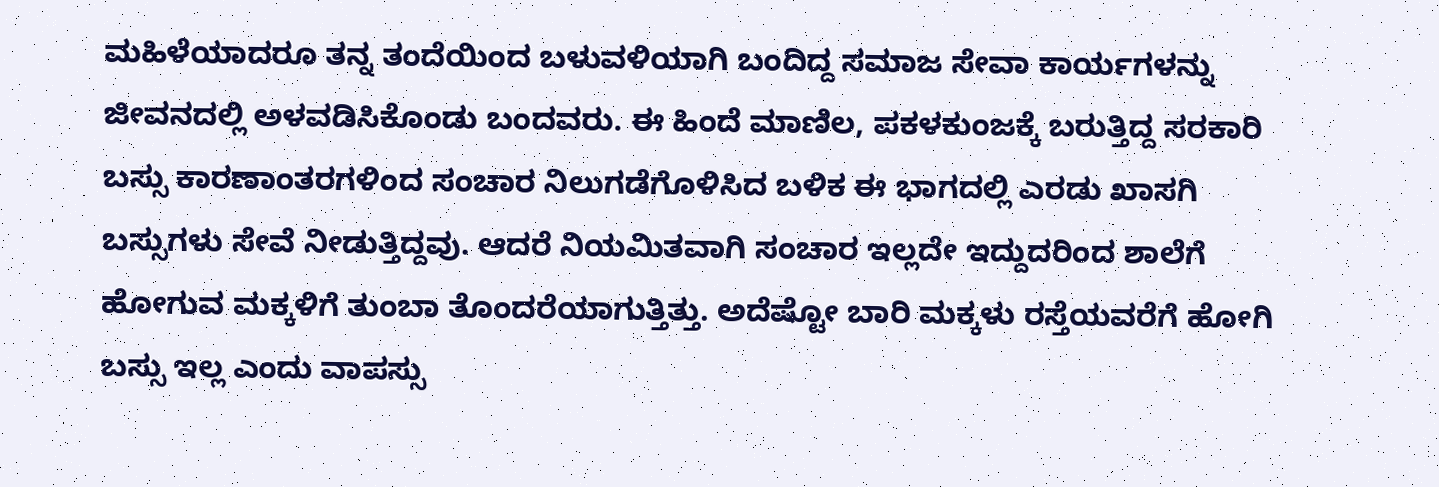ಮಹಿಳೆಯಾದರೂ ತನ್ನ ತಂದೆಯಿಂದ ಬಳುವಳಿಯಾಗಿ ಬಂದಿದ್ದ ಸಮಾಜ ಸೇವಾ ಕಾರ್ಯಗಳನ್ನು ಜೀವನದಲ್ಲಿ ಅಳವಡಿಸಿಕೊಂಡು ಬಂದವರು. ಈ ಹಿಂದೆ ಮಾಣಿಲ, ಪಕಳಕುಂಜಕ್ಕೆ ಬರುತ್ತಿದ್ದ ಸರಕಾರಿ ಬಸ್ಸು ಕಾರಣಾಂತರಗಳಿಂದ ಸಂಚಾರ ನಿಲುಗಡೆಗೊಳಿಸಿದ ಬಳಿಕ ಈ ಭಾಗದಲ್ಲಿ ಎರಡು ಖಾಸಗಿ ಬಸ್ಸುಗಳು ಸೇವೆ ನೀಡುತ್ತಿದ್ದವು. ಆದರೆ ನಿಯಮಿತವಾಗಿ ಸಂಚಾರ ಇಲ್ಲದೇ ಇದ್ದುದರಿಂದ ಶಾಲೆಗೆ ಹೋಗುವ ಮಕ್ಕಳಿಗೆ ತುಂಬಾ ತೊಂದರೆಯಾಗುತ್ತಿತ್ತು. ಅದೆಷ್ಟೋ ಬಾರಿ ಮಕ್ಕಳು ರಸ್ತೆಯವರೆಗೆ ಹೋಗಿ ಬಸ್ಸು ಇಲ್ಲ ಎಂದು ವಾಪಸ್ಸು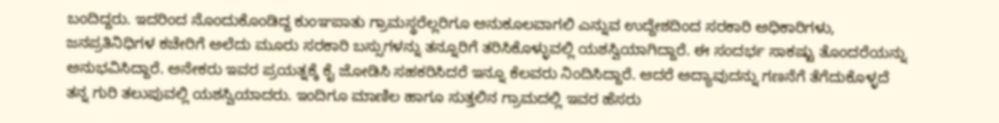ಬಂದಿದ್ದರು. ಇದರಿಂದ ನೊಂದುಕೊಂಡಿದ್ದ ಕುಂಞಪಾತು ಗ್ರಾಮಸ್ಥರೆಲ್ಲರಿಗೂ ಅನುಕೂಲವಾಗಲಿ ಎನ್ನುವ ಉದ್ದೇಶದಿಂದ ಸರಕಾರಿ ಅಧಿಕಾರಿಗಳು, ಜನಪ್ರತಿನಿಧಿಗಳ ಕಚೇರಿಗೆ ಅಲೆದು ಮೂರು ಸರಕಾರಿ ಬಸ್ಸುಗಳನ್ನು ತನ್ನೂರಿಗೆ ತರಿಸಿಕೊಳ್ಳುವಲ್ಲಿ ಯಶಸ್ವಿಯಾಗಿದ್ದಾರೆ. ಈ ಸಂದರ್ಭ ಸಾಕಷ್ಟು ತೊಂದರೆಯನ್ನು ಅನುಭವಿಸಿದ್ದಾರೆ. ಅನೇಕರು ಇವರ ಪ್ರಯತ್ನಕ್ಕೆ ಕೈ ಜೋಡಿಸಿ ಸಹಕರಿಸಿದರೆ ಇನ್ನೂ ಕೆಲವರು ನಿಂದಿಸಿದ್ದಾರೆ. ಆದರೆ ಅದ್ಯಾವುದನ್ನು ಗಣನೆಗೆ ತೆಗೆದುಕೊಳ್ಳದೆ ತನ್ನ ಗುರಿ ತಲುಪುವಲ್ಲಿ ಯಶಸ್ವಿಯಾದರು. ಇಂದಿಗೂ ಮಾಣಿಲ ಹಾಗೂ ಸುತ್ತಲಿನ ಗ್ರಾಮದಲ್ಲಿ ಇವರ ಹೆಸರು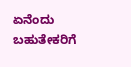ಏನೆಂದು ಬಹುತೇಕರಿಗೆ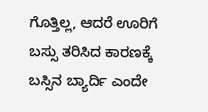ಗೊತ್ತಿಲ್ಲ, ಆದರೆ ಊರಿಗೆ ಬಸ್ಸು ತರಿಸಿದ ಕಾರಣಕ್ಕೆ ಬಸ್ಸಿನ ಬ್ಯಾರ್ದಿ ಎಂದೇ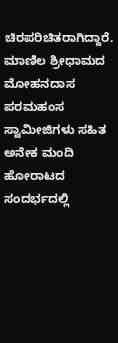ಚಿರಪರಿಚಿತರಾಗಿದ್ದಾರೆ. ಮಾಣಿಲ ಶ್ರೀಧಾಮದ ಮೋಹನದಾಸ ಪರಮಹಂಸ ಸ್ವಾಮೀಜಿಗಳು ಸಹಿತ ಅನೇಕ ಮಂದಿ ಹೋರಾಟದ ಸಂದರ್ಭದಲ್ಲಿ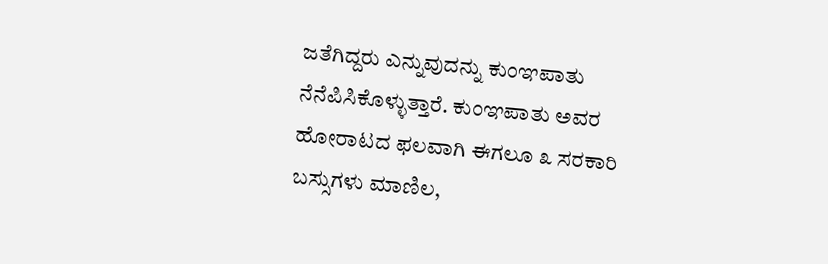ಜತೆಗಿದ್ದರು ಎನ್ನುವುದನ್ನು ಕುಂಞಪಾತು ನೆನೆಪಿಸಿಕೊಳ್ಳುತ್ತಾರೆ. ಕುಂಞಪಾತು ಅವರ ಹೋರಾಟದ ಫಲವಾಗಿ ಈಗಲೂ ೩ ಸರಕಾರಿ ಬಸ್ಸುಗಳು ಮಾಣಿಲ,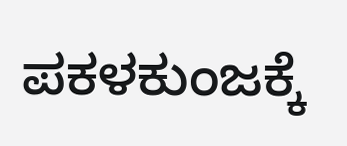ಪಕಳಕುಂಜಕ್ಕೆ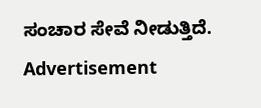ಸಂಚಾರ ಸೇವೆ ನೀಡುತ್ತಿದೆ.
Advertisement